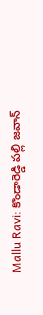Mallu Ravi: కొండారెడ్డి పల్లి జవాన్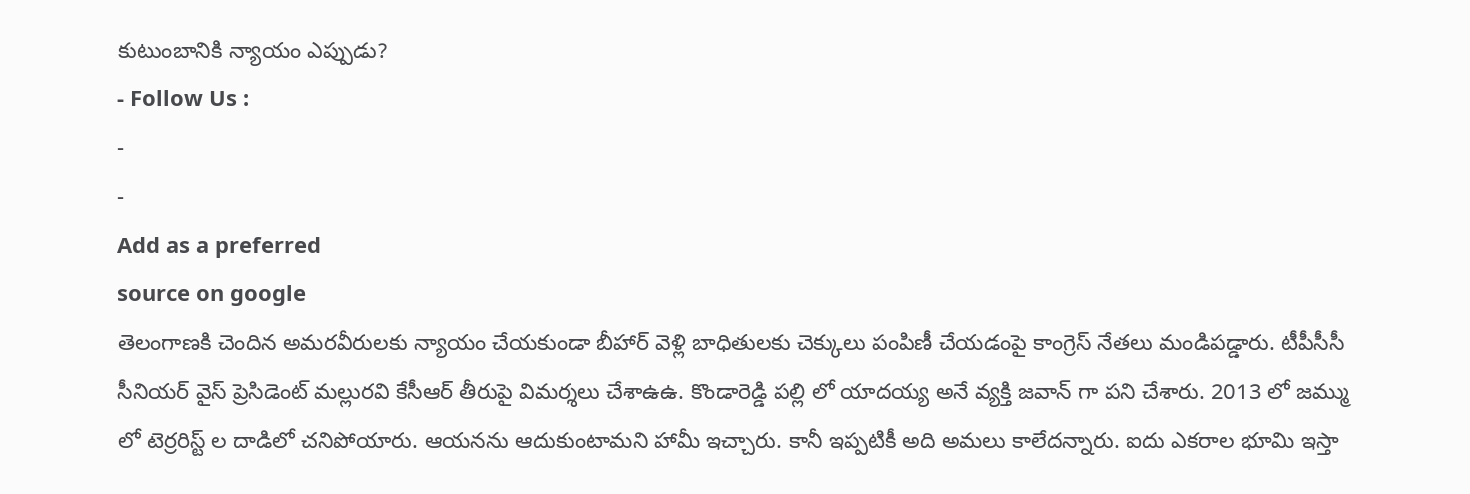కుటుంబానికి న్యాయం ఎప్పుడు?
- Follow Us :
-
-
Add as a preferred
source on google
తెలంగాణకి చెందిన అమరవీరులకు న్యాయం చేయకుండా బీహార్ వెళ్లి బాధితులకు చెక్కులు పంపిణీ చేయడంపై కాంగ్రెస్ నేతలు మండిపడ్డారు. టీపీసీసీ సీనియర్ వైస్ ప్రెసిడెంట్ మల్లురవి కేసీఆర్ తీరుపై విమర్శలు చేశాఉఉ. కొండారెడ్డి పల్లి లో యాదయ్య అనే వ్యక్తి జవాన్ గా పని చేశారు. 2013 లో జమ్ము లో టెర్రరిస్ట్ ల దాడిలో చనిపోయారు. ఆయనను ఆదుకుంటామని హామీ ఇచ్చారు. కానీ ఇప్పటికీ అది అమలు కాలేదన్నారు. ఐదు ఎకరాల భూమి ఇస్తా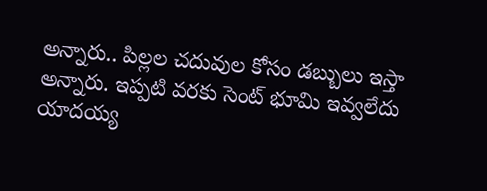అన్నారు.. పిల్లల చదువుల కోసం డబ్బులు ఇస్తా అన్నారు. ఇప్పటి వరకు సెంట్ భూమి ఇవ్వలేదు
యాదయ్య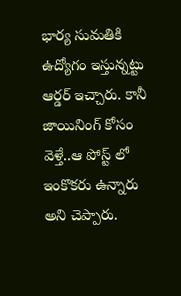భార్య సుమతికి ఉద్యోగం ఇస్తున్నట్టు ఆర్డర్ ఇచ్చారు. కానీ జాయినింగ్ కోసం వెళ్తే..ఆ పోస్ట్ లో ఇంకొకరు ఉన్నారు అని చెప్పారు.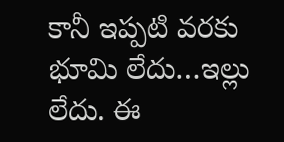కానీ ఇప్పటి వరకు భూమి లేదు…ఇల్లు లేదు. ఈ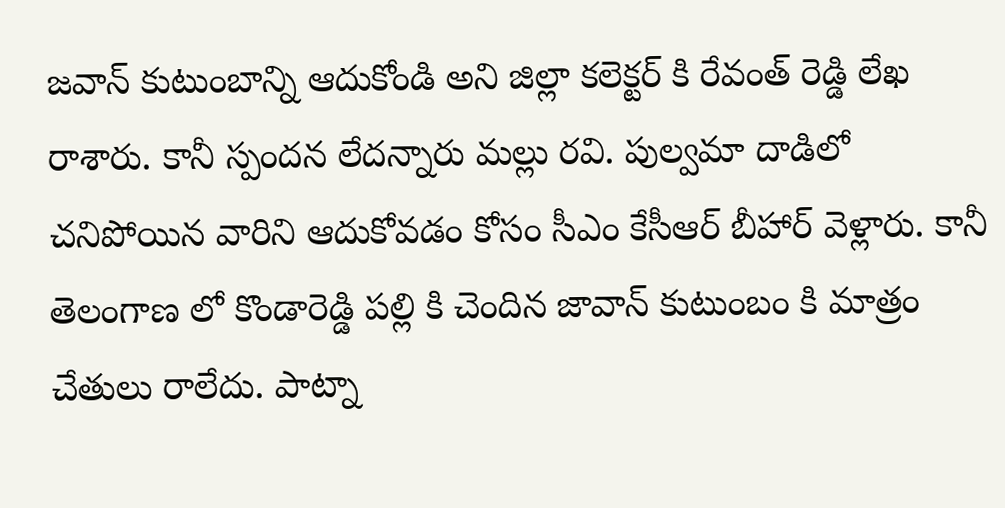జవాన్ కుటుంబాన్ని ఆదుకోండి అని జిల్లా కలెక్టర్ కి రేవంత్ రెడ్డి లేఖ రాశారు. కానీ స్పందన లేదన్నారు మల్లు రవి. పుల్వమా దాడిలో చనిపోయిన వారిని ఆదుకోవడం కోసం సీఎం కేసీఆర్ బీహార్ వెళ్లారు. కానీ తెలంగాణ లో కొండారెడ్డి పల్లి కి చెందిన జావాన్ కుటుంబం కి మాత్రం చేతులు రాలేదు. పాట్నా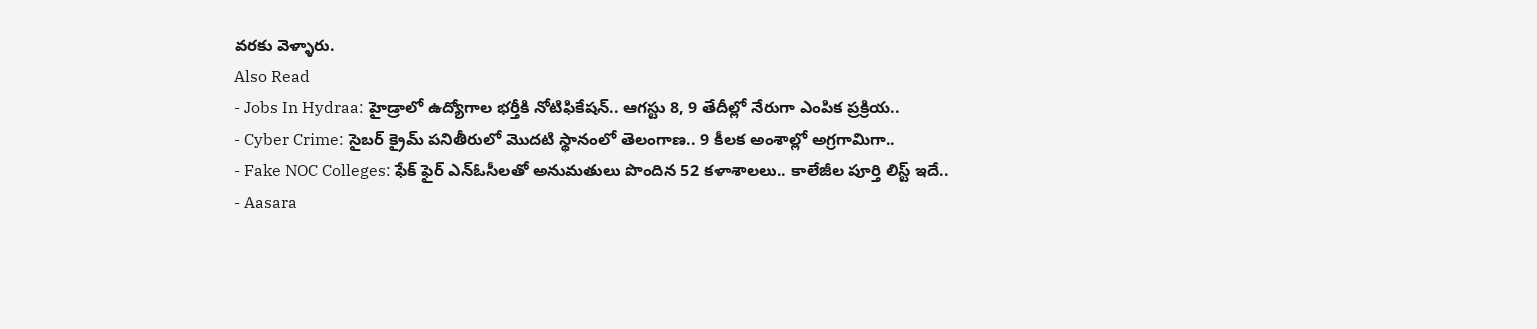వరకు వెళ్ళారు.
Also Read
- Jobs In Hydraa: హైడ్రాలో ఉద్యోగాల భర్తీకి నోటిఫికేషన్.. ఆగస్టు 8, 9 తేదీల్లో నేరుగా ఎంపిక ప్రక్రియ..
- Cyber Crime: సైబర్ క్రైమ్ పనితీరులో మొదటి స్థానంలో తెలంగాణ.. 9 కీలక అంశాల్లో అగ్రగామిగా..
- Fake NOC Colleges: ఫేక్ ఫైర్ ఎన్ఓసీలతో అనుమతులు పొందిన 52 కళాశాలలు.. కాలేజీల పూర్తి లిస్ట్ ఇదే..
- Aasara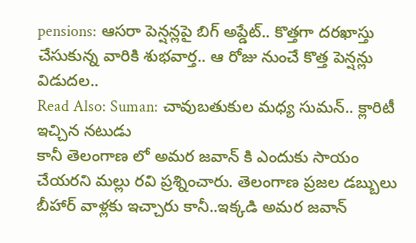pensions: ఆసరా పెన్షన్లపై బిగ్ అప్డేట్.. కొత్తగా దరఖాస్తు చేసుకున్న వారికి శుభవార్త.. ఆ రోజు నుంచే కొత్త పెన్షన్లు విడుదల..
Read Also: Suman: చావుబతుకుల మధ్య సుమన్.. క్లారిటీ ఇచ్చిన నటుడు
కానీ తెలంగాణ లో అమర జవాన్ కి ఎందుకు సాయం చేయరని మల్లు రవి ప్రశ్నించారు. తెలంగాణ ప్రజల డబ్బులు బీహార్ వాళ్లకు ఇచ్చారు కానీ..ఇక్కడి అమర జవాన్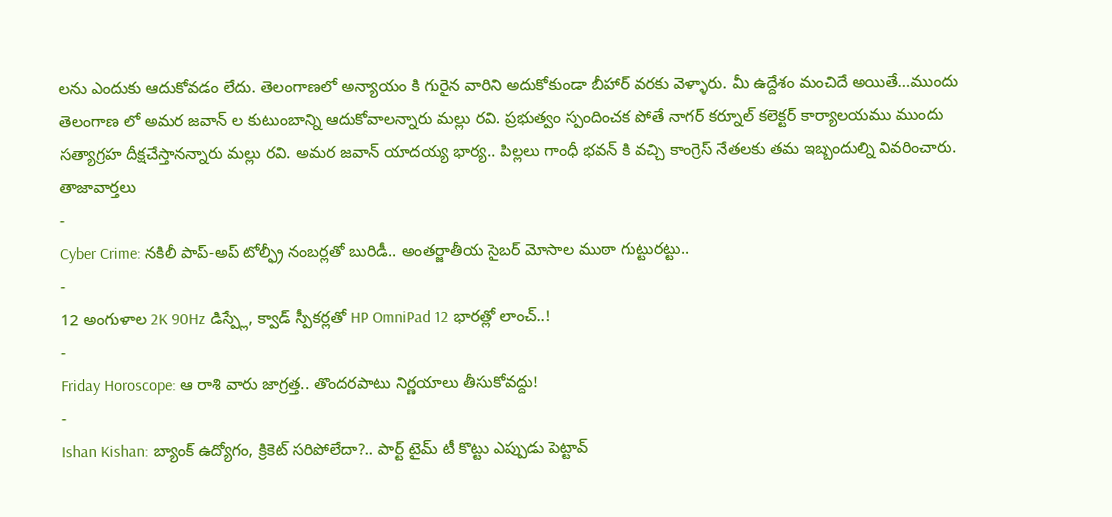లను ఎందుకు ఆదుకోవడం లేదు. తెలంగాణలో అన్యాయం కి గురైన వారిని అదుకోకుండా బీహార్ వరకు వెళ్ళారు. మీ ఉద్దేశం మంచిదే అయితే…ముందు తెలంగాణ లో అమర జవాన్ ల కుటుంబాన్ని ఆదుకోవాలన్నారు మల్లు రవి. ప్రభుత్వం స్పందించక పోతే నాగర్ కర్నూల్ కలెక్టర్ కార్యాలయము ముందు సత్యాగ్రహ దీక్షచేస్తానన్నారు మల్లు రవి. అమర జవాన్ యాదయ్య భార్య.. పిల్లలు గాంధీ భవన్ కి వచ్చి కాంగ్రెస్ నేతలకు తమ ఇబ్బందుల్ని వివరించారు.
తాజావార్తలు
-
Cyber Crime: నకిలీ పాప్-అప్ టోల్ఫ్రీ నంబర్లతో బురిడీ.. అంతర్జాతీయ సైబర్ మోసాల ముఠా గుట్టురట్టు..
-
12 అంగుళాల 2K 90Hz డిస్ప్లే, క్వాడ్ స్పీకర్లతో HP OmniPad 12 భారత్లో లాంచ్..!
-
Friday Horoscope: ఆ రాశి వారు జాగ్రత్త.. తొందరపాటు నిర్ణయాలు తీసుకోవద్దు!
-
Ishan Kishan: బ్యాంక్ ఉద్యోగం, క్రికెట్ సరిపోలేదా?.. పార్ట్ టైమ్ టీ కొట్టు ఎప్పుడు పెట్టావ్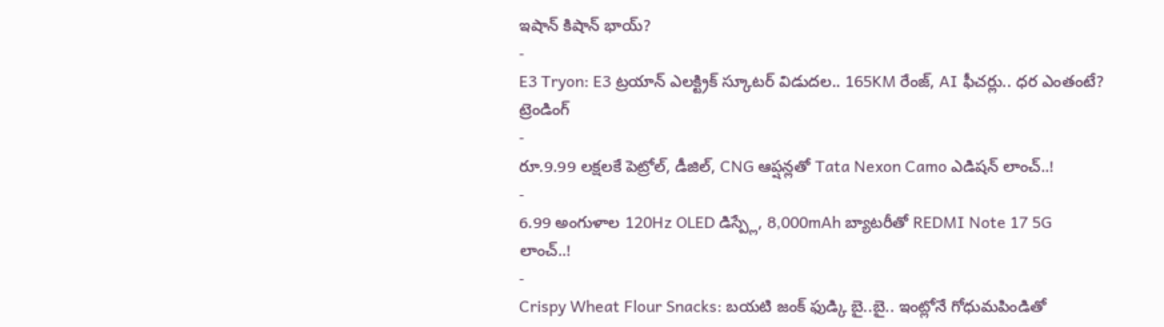ఇషాన్ కిషాన్ భాయ్?
-
E3 Tryon: E3 ట్రయాన్ ఎలక్ట్రిక్ స్కూటర్ విడుదల.. 165KM రేంజ్, AI ఫీచర్లు.. ధర ఎంతంటే?
ట్రెండింగ్
-
రూ.9.99 లక్షలకే పెట్రోల్, డీజిల్, CNG ఆప్షన్లతో Tata Nexon Camo ఎడిషన్ లాంచ్..!
-
6.99 అంగుళాల 120Hz OLED డిస్ప్లే, 8,000mAh బ్యాటరీతో REDMI Note 17 5G లాంచ్..!
-
Crispy Wheat Flour Snacks: బయటి జంక్ ఫుడ్కి బై..బై.. ఇంట్లోనే గోధుమపిండితో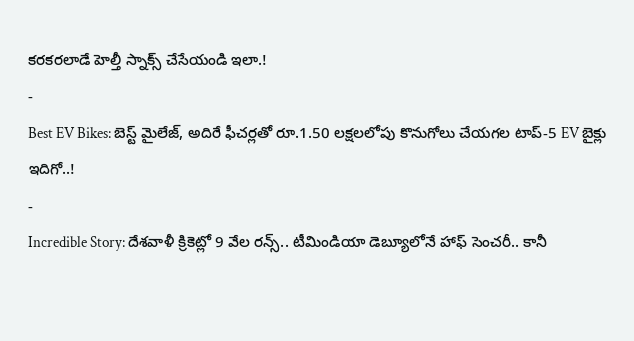కరకరలాడే హెల్తీ స్నాక్స్ చేసేయండి ఇలా.!
-
Best EV Bikes: బెస్ట్ మైలేజ్, అదిరే ఫీచర్లతో రూ.1.50 లక్షలలోపు కొనుగోలు చేయగల టాప్-5 EV బైక్లు ఇదిగో..!
-
Incredible Story: దేశవాళీ క్రికెట్లో 9 వేల రన్స్.. టీమిండియా డెబ్యూలోనే హాఫ్ సెంచరీ.. కానీ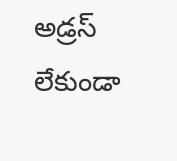అడ్రస్ లేకుండా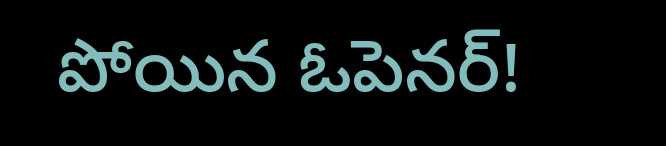పోయిన ఓపెనర్!